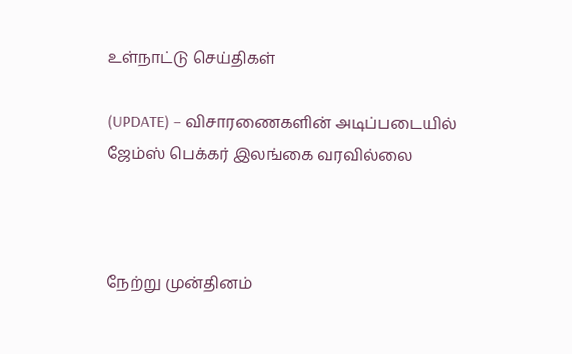உள்நாட்டு செய்திகள்

(UPDATE) – விசாரணைகளின் அடிப்படையில் ஜேம்ஸ் பெக்கர் இலங்கை வரவில்லை



நேற்று முன்தினம்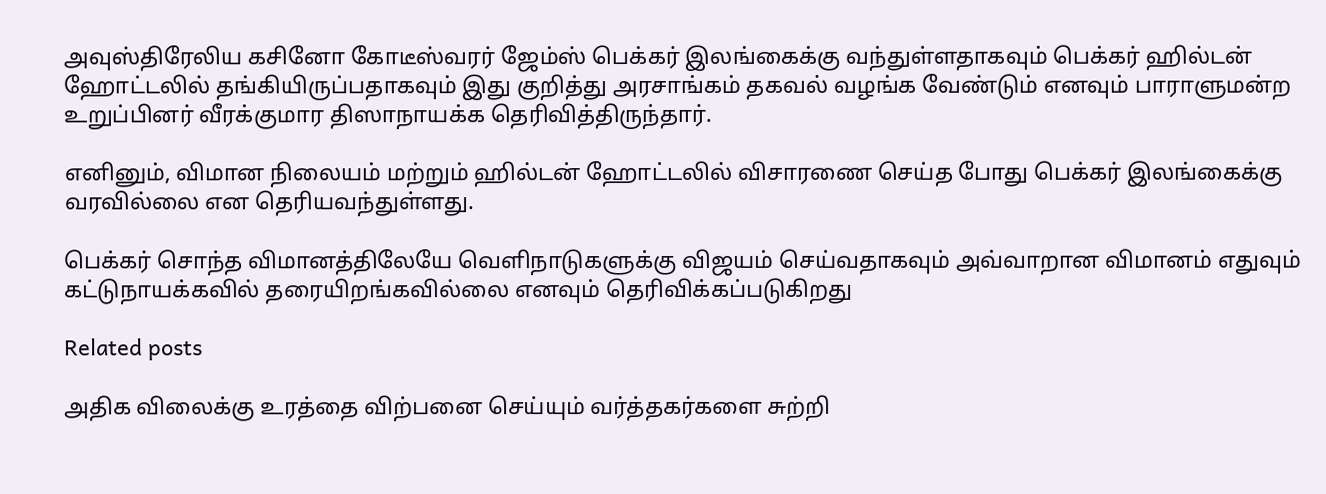அவுஸ்திரேலிய கசினோ கோடீஸ்வரர் ஜேம்ஸ் பெக்கர் இலங்கைக்கு வந்துள்ளதாகவும் பெக்கர் ஹில்டன் ஹோட்டலில் தங்கியிருப்பதாகவும் இது குறித்து அரசாங்கம் தகவல் வழங்க வேண்டும் எனவும் பாராளுமன்ற உறுப்பினர் வீரக்குமார திஸாநாயக்க தெரிவித்திருந்தார்.

எனினும், விமான நிலையம் மற்றும் ஹில்டன் ஹோட்டலில் விசாரணை செய்த போது பெக்கர் இலங்கைக்கு வரவில்லை என தெரியவந்துள்ளது.

பெக்கர் சொந்த விமானத்திலேயே வெளிநாடுகளுக்கு விஜயம் செய்வதாகவும் அவ்வாறான விமானம் எதுவும் கட்டுநாயக்கவில் தரையிறங்கவில்லை எனவும் தெரிவிக்கப்படுகிறது

Related posts

அதிக விலைக்கு உரத்தை விற்பனை செய்யும் வர்த்தகர்களை சுற்றி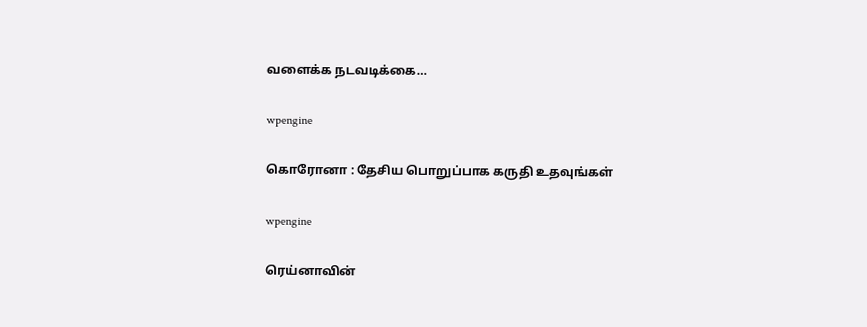வளைக்க நடவடிக்கை…

wpengine

கொரோனா : தேசிய பொறுப்பாக கருதி உதவுங்கள்

wpengine

ரெய்னாவின்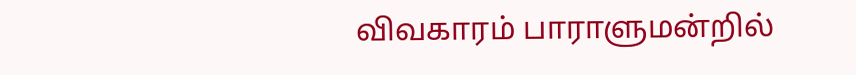விவகாரம் பாராளுமன்றில்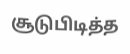சூடுபிடித்த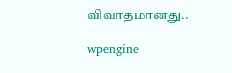விவாதமானது..

wpengine